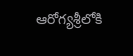ఆరోగ్యశ్రీలోకి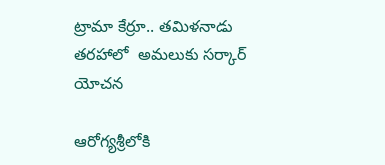ట్రామా కేర్రూ.. తమిళనాడు తరహాలో  అమలుకు సర్కార్ యోచన

ఆరోగ్యశ్రీలోకి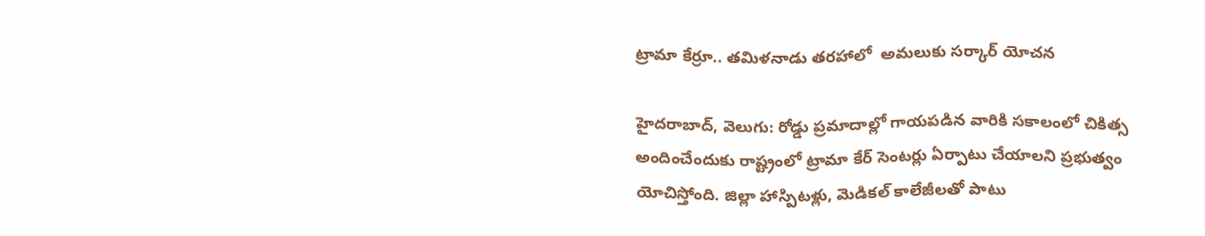ట్రామా కేర్రూ.. తమిళనాడు తరహాలో  అమలుకు సర్కార్ యోచన

హైదరాబాద్, వెలుగు: రోడ్డు ప్రమాదాల్లో గాయపడిన వారికి సకాలంలో చికిత్స అందించేందుకు రాష్ట్రంలో ట్రామా కేర్‌‌ సెంటర్లు ఏర్పాటు చేయాలని ప్రభుత్వం యోచిస్తోంది. జిల్లా హాస్పిటళ్లు, మెడికల్ కాలేజీలతో పాటు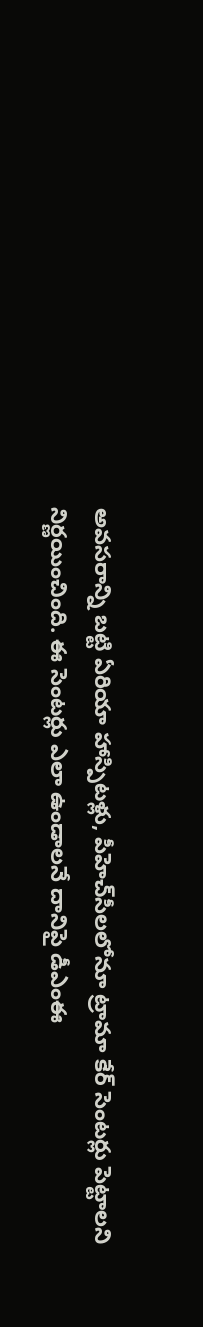అవసరాన్ని బట్టి ఏరియా హాస్పిటళ్లు, పీహెచ్‌సీలలోనూ ట్రామా కేర్ సెంటర్లు పెట్టాలని నిర్ణయించింది. ఈ సెంటర్లు ఎలా ఉండాలనే దానిపై డీఎంఈ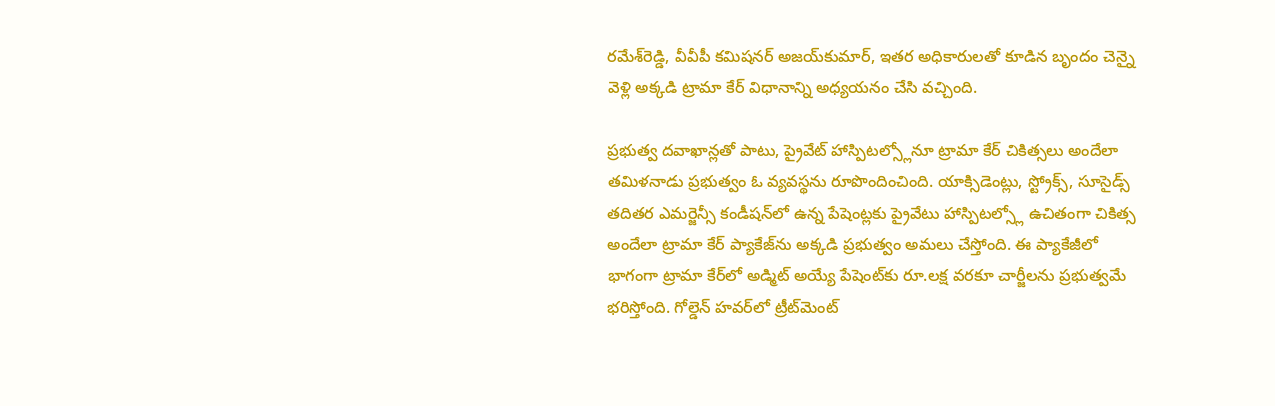రమేశ్‌రెడ్డి, వీవీపీ కమిషనర్ అజయ్‌కుమార్‌‌, ఇతర అధికారులతో కూడిన బృందం చెన్నై వెళ్లి అక్కడి ట్రామా కేర్ విధానాన్ని అధ్యయనం చేసి వచ్చింది.

ప్రభుత్వ దవాఖాన్లతో పాటు, ప్రైవేట్ హాస్పిటల్స్లోనూ ట్రామా కేర్ చికిత్సలు అందేలా తమిళనాడు ప్రభుత్వం ఓ వ్యవస్థను రూపొందించింది. యాక్సిడెంట్లు, స్ట్రోక్స్‌, సూసైడ్స్ తదితర ఎమర్జెన్సీ కండీషన్‌లో ఉన్న పేషెంట్లకు ప్రైవేటు హాస్పిటల్స్లో ఉచితంగా చికిత్స అందేలా ట్రామా కేర్ ప్యాకేజ్‌ను అక్కడి ప్రభుత్వం అమలు చేస్తోంది. ఈ ప్యాకేజీలో భాగంగా ట్రామా కేర్‌‌లో అడ్మిట్ అయ్యే పేషెంట్‌కు రూ.లక్ష వరకూ చార్జీలను ప్రభుత్వమే భరిస్తోంది. గోల్డెన్ హవర్‌‌లో ట్రీట్‌మెంట్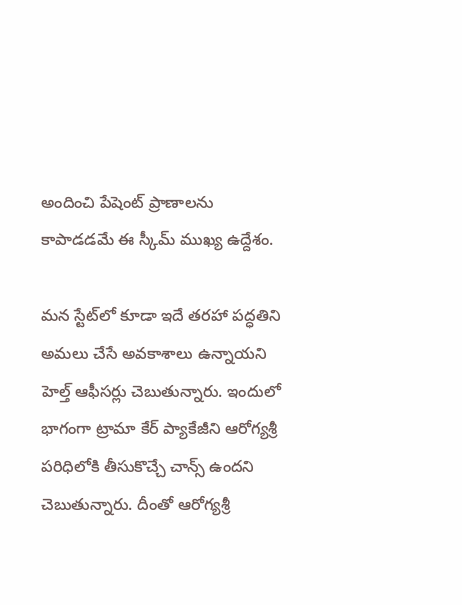అందించి పేషెంట్‌ ప్రాణాలను కాపాడడమే ఈ స్కీమ్ ముఖ్య ఉద్దేశం.

మన స్టేట్‌లో కూడా ఇదే తరహా పద్ధతిని అమలు చేసే అవకాశాలు ఉన్నాయని హెల్త్ ఆఫీసర్లు చెబుతున్నారు. ఇందులో భాగంగా ట్రామా కేర్ ప్యాకేజీని ఆరోగ్యశ్రీ పరిధిలోకి తీసుకొచ్చే చాన్స్ ఉందని చెబుతున్నారు. దీంతో ఆరోగ్యశ్రీ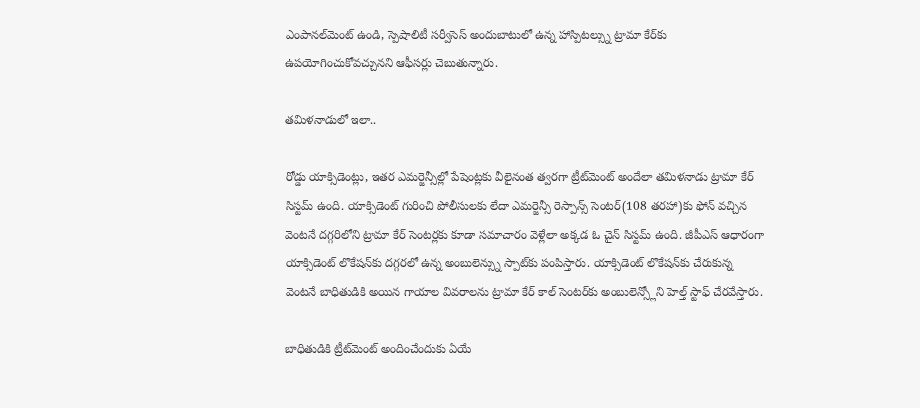ఎంపానల్‌మెంట్ ఉండి, స్పెషాలిటీ సర్వీసెస్ అందుబాటులో ఉన్న హాస్పిటల్స్ను ట్రామా కేర్‌‌కు ఉపయోగించుకోవచ్చునని ఆఫీసర్లు చెబుతున్నారు.

తమిళనాడులో ఇలా..

రోడ్డు యాక్సిడెంట్లు, ఇతర ఎమర్జెన్సీల్లో పేషెంట్లకు వీలైనంత త్వరగా ట్రీట్‌మెంట్ అందేలా తమిళనాడు ట్రామా కేర్ సిస్టమ్ ఉంది. యాక్సిడెంట్ గురించి పోలీసులకు లేదా ఎమర్జెన్సీ రెస్పాన్స్ సెంటర్‌‌(108 తరహా)కు ఫోన్ వచ్చిన వెంటనే దగ్గరిలోని ట్రామా కేర్ సెంటర్లకు కూడా సమాచారం వెళ్లేలా అక్కడ ఓ చైన్‌ సిస్టమ్‌ ఉంది. జీపీఎస్ ఆధారంగా యాక్సిడెంట్‌ లొకేషన్‌కు దగ్గరలో ఉన్న అంబులెన్స్ను స్పాట్‌కు పంపిస్తారు. యాక్సిడెంట్‌ లొకేషన్‌కు చేరుకున్న వెంటనే బాధితుడికి అయిన గాయాల వివరాలను ట్రామా కేర్ కాల్‌ సెంటర్‌‌కు అంబులెన్స్లోని హెల్త్ స్టాఫ్‌ చేరవేస్తారు.

బాధితుడికి ట్రీట్‌మెంట్ అందించేందుకు ఏయే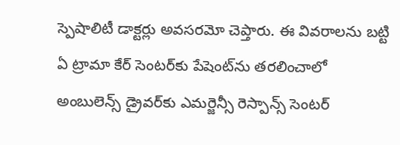స్పెషాలిటీ డాక్టర్లు అవసరమో చెప్తారు. ఈ వివరాలను బట్టి ఏ ట్రామా కేర్ సెంటర్‌‌కు పేషెంట్‌ను తరలించాలో అంబులెన్స్‌ డ్రైవర్‌‌కు ఎమర్జెన్సీ రెస్పాన్స్‌ సెంటర్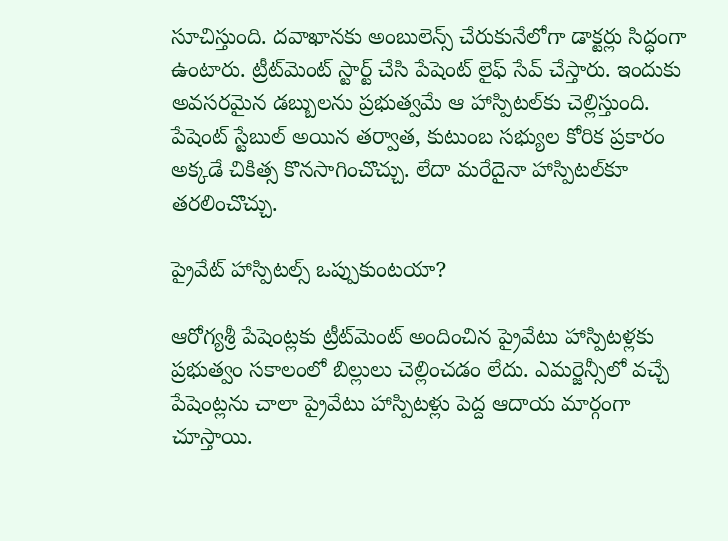సూచిస్తుంది. దవాఖానకు అంబులెన్స్ చేరుకునేలోగా డాక్టర్లు సిద్ధంగా ఉంటారు. ట్రీట్‌మెంట్ స్టార్ట్ చేసి పేషెంట్ లైఫ్ సేవ్ చేస్తారు. ఇందుకు అవసరమైన డబ్బులను ప్రభుత్వమే ఆ హాస్పిటల్‌కు చెల్లిస్తుంది. పేషెంట్ స్టేబుల్ అయిన తర్వాత, కుటుంబ సభ్యుల కోరిక ప్రకారం అక్కడే చికిత్స కొనసాగించొచ్చు. లేదా మరేదైనా హాస్పిటల్‌కూ తరలించొచ్చు.

ప్రైవేట్ హాస్పిటల్స్ ఒప్పుకుంటయా?

ఆరోగ్యశ్రీ పేషెంట్లకు ట్రీట్‌మెంట్ అందించిన ప్రైవేటు హాస్పిటళ్లకు ప్రభుత్వం సకాలంలో బిల్లులు చెల్లించడం లేదు. ఎమర్జెన్సీలో వచ్చే పేషెంట్లను చాలా ప్రైవేటు హాస్పిటళ్లు పెద్ద ఆదాయ మార్గంగా చూస్తాయి.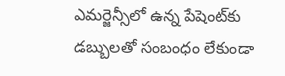ఎమర్జెన్సీలో ఉన్న పేషెంట్‌కు డబ్బులతో సంబంధం లేకుండా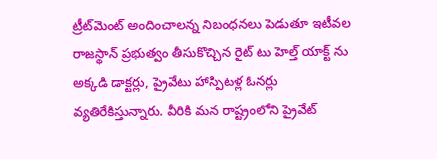ట్రీట్‌మెంట్ అందించాలన్న నిబంధనలు పెడుతూ ఇటీవల రాజస్థాన్ ప్రభుత్వం తీసుకొచ్చిన రైట్ టు హెల్త్ యాక్ట్‌ ను అక్కడి డాక్టర్లు, ప్రైవేటు హాస్పిటళ్ల ఓనర్లు  వ్యతిరేకిస్తున్నారు. వీరికి మన రాష్ట్రంలోని ప్రైవేట్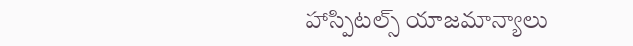హాస్పిటల్స్ యాజమాన్యాలు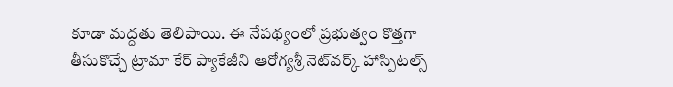కూడా మద్దతు తెలిపాయి. ఈ నేపథ్యంలో ప్రభుత్వం కొత్తగా తీసుకొచ్చే ట్రామా కేర్ ప్యాకేజీని ఆరోగ్యశ్రీ నెట్‌వర్క్ హాస్పిటల్స్‌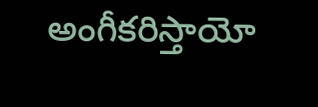అంగీకరిస్తాయో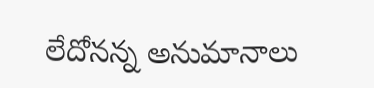లేదోనన్న అనుమానాలు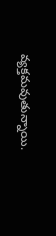వ్యక్తమవుతున్నాయి.